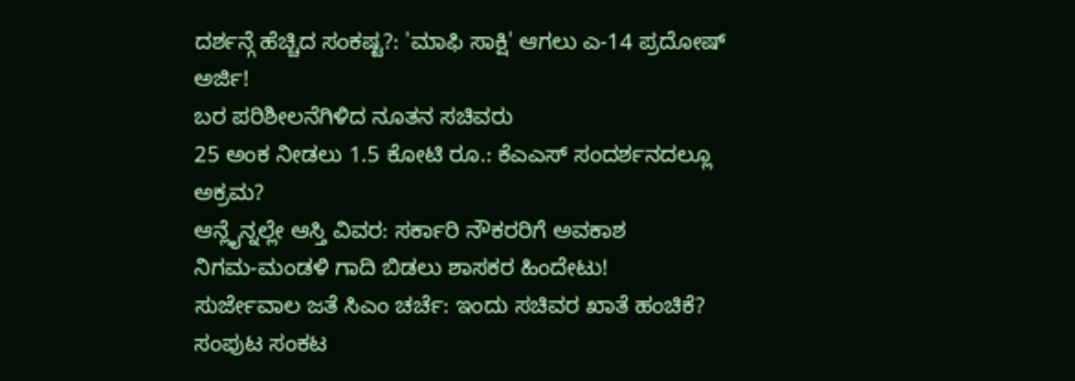ದರ್ಶನ್ಗೆ ಹೆಚ್ಚಿದ ಸಂಕಷ್ಟ?: 'ಮಾಫಿ ಸಾಕ್ಷಿ' ಆಗಲು ಎ-14 ಪ್ರದೋಷ್ ಅರ್ಜಿ!
ಬರ ಪರಿಶೀಲನೆಗಿಳಿದ ನೂತನ ಸಚಿವರು
25 ಅಂಕ ನೀಡಲು 1.5 ಕೋಟಿ ರೂ.: ಕೆಎಎಸ್ ಸಂದರ್ಶನದಲ್ಲೂ ಅಕ್ರಮ?
ಆನ್ಲೈನ್ನಲ್ಲೇ ಆಸ್ತಿ ವಿವರ: ಸರ್ಕಾರಿ ನೌಕರರಿಗೆ ಅವಕಾಶ
ನಿಗಮ-ಮಂಡಳಿ ಗಾದಿ ಬಿಡಲು ಶಾಸಕರ ಹಿಂದೇಟು!
ಸುರ್ಜೇವಾಲ ಜತೆ ಸಿಎಂ ಚರ್ಚೆ: ಇಂದು ಸಚಿವರ ಖಾತೆ ಹಂಚಿಕೆ?
ಸಂಪುಟ ಸಂಕಟ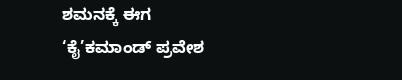ಶಮನಕ್ಕೆ ಈಗ ‘ಕೈ’ಕಮಾಂಡ್ ಪ್ರವೇಶ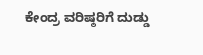ಕೇಂದ್ರ ವರಿಷ್ಠರಿಗೆ ದುಡ್ಡು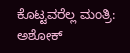ಕೊಟ್ಟವರೆಲ್ಲ ಮಂತ್ರಿ: ಅಶೋಕ್